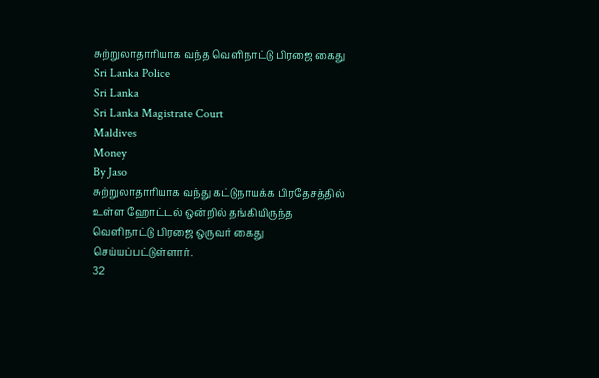சுற்றுலாதாரியாக வந்த வெளிநாட்டு பிரஜை கைது
Sri Lanka Police
Sri Lanka
Sri Lanka Magistrate Court
Maldives
Money
By Jaso
சுற்றுலாதாரியாக வந்து கட்டுநாயக்க பிரதேசத்தில் உள்ள ஹோட்டல் ஒன்றில் தங்கியிருந்த வெளிநாட்டு பிரஜை ஒருவர் கைது செய்யப்பட்டுள்ளார்.
32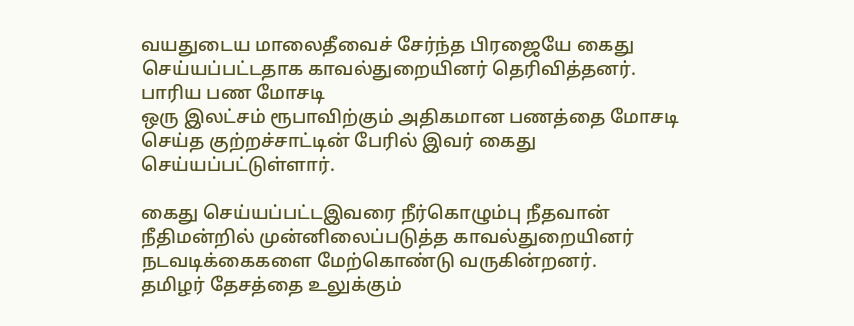வயதுடைய மாலைதீவைச் சேர்ந்த பிரஜையே கைது செய்யப்பட்டதாக காவல்துறையினர் தெரிவித்தனர்.
பாரிய பண மோசடி
ஒரு இலட்சம் ரூபாவிற்கும் அதிகமான பணத்தை மோசடி செய்த குற்றச்சாட்டின் பேரில் இவர் கைது செய்யப்பட்டுள்ளார்.

கைது செய்யப்பட்டஇவரை நீர்கொழும்பு நீதவான் நீதிமன்றில் முன்னிலைப்படுத்த காவல்துறையினர் நடவடிக்கைகளை மேற்கொண்டு வருகின்றனர்.
தமிழர் தேசத்தை உலுக்கும்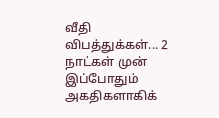வீதி விபத்துக்கள்... 2 நாட்கள் முன்
இப்போதும் அகதிகளாகிக்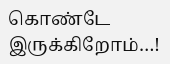கொண்டே இருக்கிறோம்…!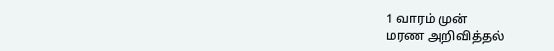1 வாரம் முன்
மரண அறிவித்தல்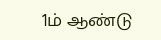1ம் ஆண்டு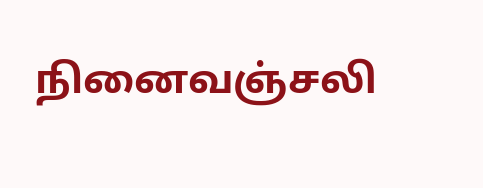நினைவஞ்சலி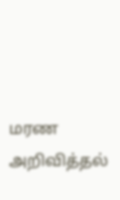மரண அறிவித்தல்